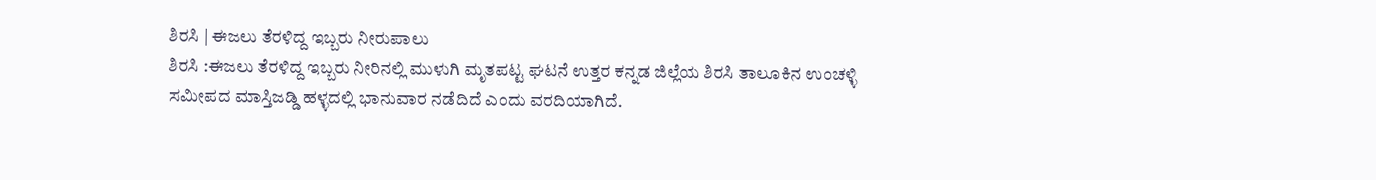ಶಿರಸಿ | ಈಜಲು ತೆರಳಿದ್ದ ಇಬ್ಬರು ನೀರುಪಾಲು
ಶಿರಸಿ :ಈಜಲು ತೆರಳಿದ್ದ ಇಬ್ಬರು ನೀರಿನಲ್ಲಿ ಮುಳುಗಿ ಮೃತಪಟ್ಟ ಘಟನೆ ಉತ್ತರ ಕನ್ನಡ ಜಿಲ್ಲೆಯ ಶಿರಸಿ ತಾಲೂಕಿನ ಉಂಚಳ್ಳಿ ಸಮೀಪದ ಮಾಸ್ತಿಜಡ್ಡಿ ಹಳ್ಳದಲ್ಲಿ ಭಾನುವಾರ ನಡೆದಿದೆ ಎಂದು ವರದಿಯಾಗಿದೆ.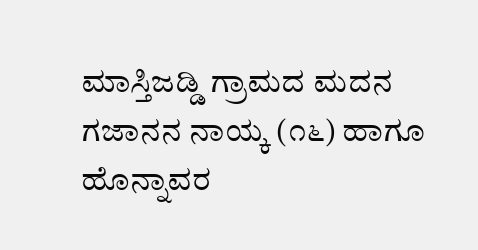ಮಾಸ್ತಿಜಡ್ಡಿ ಗ್ರಾಮದ ಮದನ ಗಜಾನನ ನಾಯ್ಕ (೧೬) ಹಾಗೂ ಹೊನ್ನಾವರ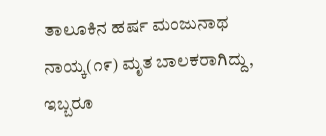ತಾಲೂಕಿನ ಹರ್ಷ ಮಂಜುನಾಥ ನಾಯ್ಕ(೧೯) ಮೃತ ಬಾಲಕರಾಗಿದ್ದು, ಇಬ್ಬರೂ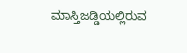ಮಾಸ್ತಿಜಡ್ಡಿಯಲ್ಲಿರುವ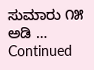ಸುಮಾರು ೧೫ ಅಡಿ … Continued